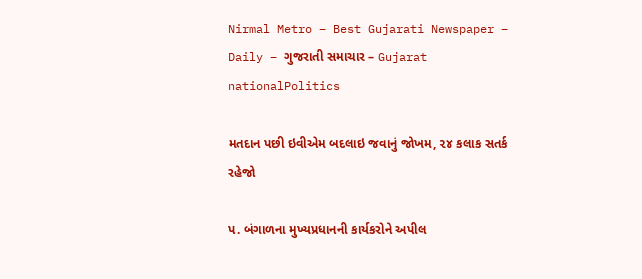Nirmal Metro – Best Gujarati Newspaper – Daily – ગુજરાતી સમાચાર – Gujarat
nationalPolitics

મતદાન પછી ઇવીએમ બદલાઇ જવાનું જોખમ, ૨૪ કલાક સતર્ક રહેજો

પ. બંગાળના મુખ્યપ્રધાનની કાર્યકરોને અપીલ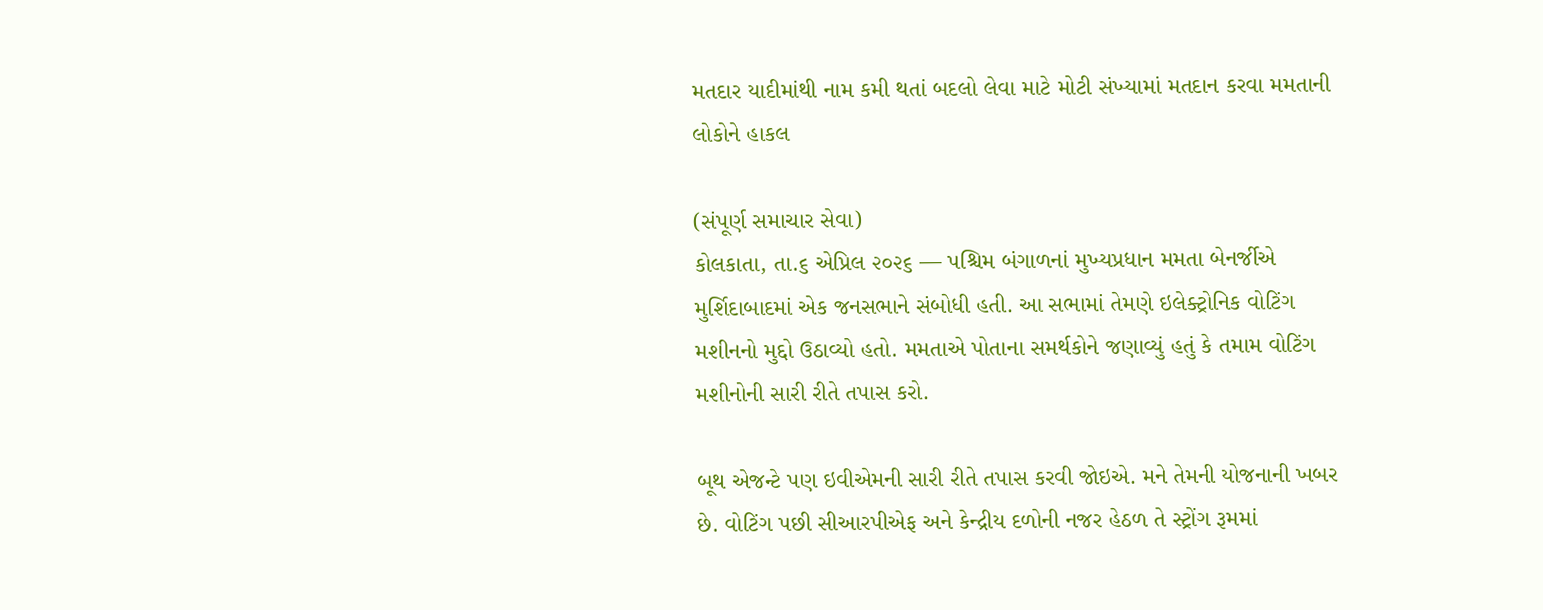મતદાર યાદીમાંથી નામ કમી થતાં બદલો લેવા માટે મોટી સંખ્યામાં મતદાન કરવા મમતાની લોકોને હાકલ

(સંપૂર્ણ સમાચાર સેવા)
કોલકાતા, તા.૬ એપ્રિલ ૨૦૨૬ — પશ્ચિમ બંગાળનાં મુખ્યપ્રધાન મમતા બેનર્જીએ મુર્શિદાબાદમાં એક જનસભાને સંબોધી હતી. આ સભામાં તેમણે ઇલેક્ટ્રોનિક વોટિંગ મશીનનો મુદ્દો ઉઠાવ્યો હતો. મમતાએ પોતાના સમર્થકોને જણાવ્યું હતું કે તમામ વોટિંગ મશીનોની સારી રીતે તપાસ કરો.

બૂથ એજન્ટે પણ ઇવીએમની સારી રીતે તપાસ કરવી જોઇએ. મને તેમની યોજનાની ખબર છે. વોટિંગ પછી સીઆરપીએફ અને કેન્દ્રીય દળોની નજર હેઠળ તે સ્ટ્રોંગ રૂમમાં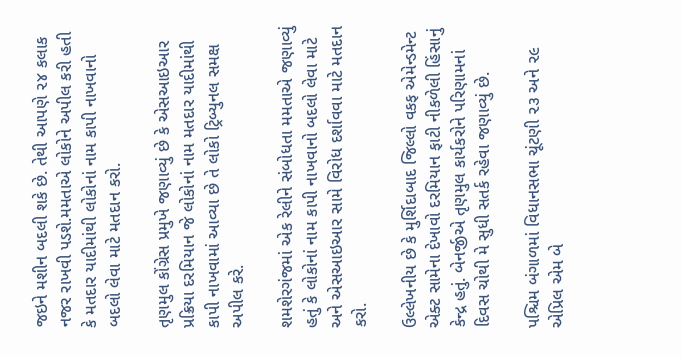જઇને મશીન બદલી શકે છે. તેથી આપણે ૨૪ કલાક નજર રાખવી પડશે.મમતાએ લોકોને અપીલ કરી હતી કે મતદાર યાદીમાંથી લોકોનાં નામ કાપી નાખવાનો બદલો લેવા માટે મતદાન કરો.

તૃણમુલ કોંગ્રેસ પ્રમુખે જણાવ્યું છે કે એસઆઇઆર પ્રક્રિયા દરમિયાન જે લોકોનાં નામ મતદાર યાદીમાંથી કાપી નાખવામાં આવ્યા છે તે લોકો ટ્રિબ્યુનલ સમક્ષ અપીલ કરે.

શમશેરગંજમાં એક રેલીને સંબોધતા મમતાએ જણાવ્યું હતું કે લોકોનાં નામ કાપી નાખવાનો બદલો લેવા માટે અને એસઆઇઆર સામે વિરોધ દર્શાવવા માટે મતદાન કરો.

ઉલ્લેખનીય છે કે મુર્શિદાબાદ જિલ્લો વકફ એમેન્ડમેન્ટ એક્ટ સામેના દેખાવો દરમિયાન ફાટી નીકળેલી હિંસાનું કેન્દ્ર હતું. બેનર્જીએ તૃણમુલ કાર્યકરોને પરિણામનાં દિવસ ચોથી મે સુધી સતર્ક રહેવા જણાવ્યું છે.

પશ્ચિમ બંગાળમાં વિધાનસભા ચૂંટણી ૨૩ અને ૨૯ એપ્રિલ એમ બે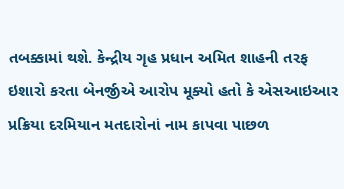તબક્કામાં થશે. કેન્દ્રીય ગૃહ પ્રધાન અમિત શાહની તરફ ઇશારો કરતા બેનર્જીએ આરોપ મૂક્યો હતો કે એસઆઇઆર પ્રક્રિયા દરમિયાન મતદારોનાં નામ કાપવા પાછળ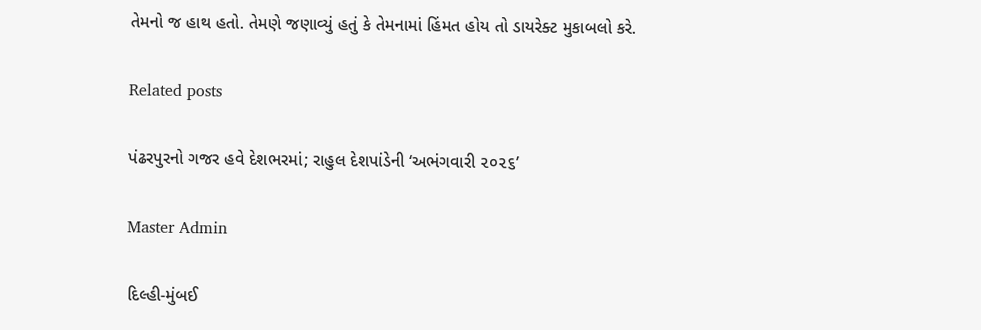તેમનો જ હાથ હતો. તેમણે જણાવ્યું હતું કે તેમનામાં હિંમત હોય તો ડાયરેક્ટ મુકાબલો કરે.

Related posts

પંઢરપુરનો ગજર હવે દેશભરમાં; રાહુલ દેશપાંડેની ‘અભંગવારી ૨૦૨૬’

Master Admin

દિલ્હી-મુંબઈ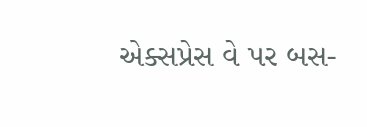એક્સપ્રેસ વે પર બસ-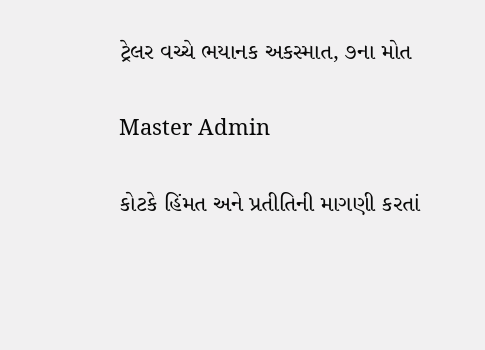ટ્રેલર વચ્ચે ભયાનક અકસ્માત, ૭ના મોત

Master Admin

કોટકે હિંમત અને પ્રતીતિની માગણી કરતાં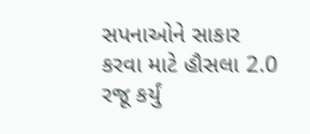સપનાઓને સાકાર કરવા માટે હૌસલા 2.0 રજૂ કર્યું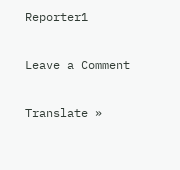Reporter1

Leave a Comment

Translate »